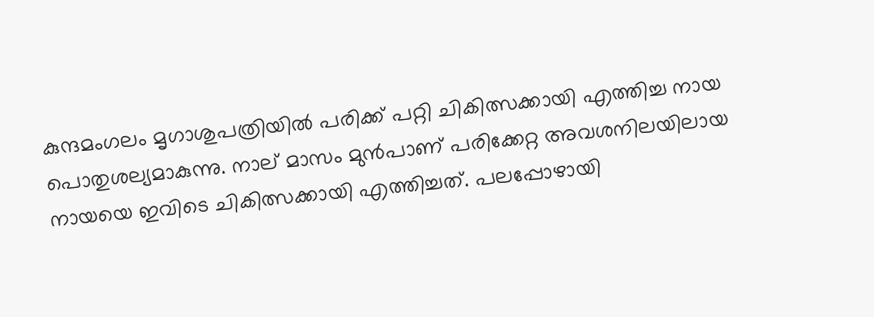കുന്ദമംഗലം മൃഗാശുപത്രിയിൽ പരിക്ക് പറ്റി ചികിത്സക്കായി എത്തിച്ച നായ പൊതുശല്യമാകുന്നു. നാല് മാസം മുൻപാണ് പരിക്കേറ്റ അവശനിലയിലായ നായയെ ഇവിടെ ചികിത്സക്കായി എത്തിച്ചത്. പലപ്പോഴായി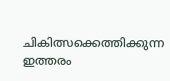ചികിത്സക്കെത്തിക്കുന്ന ഇത്തരം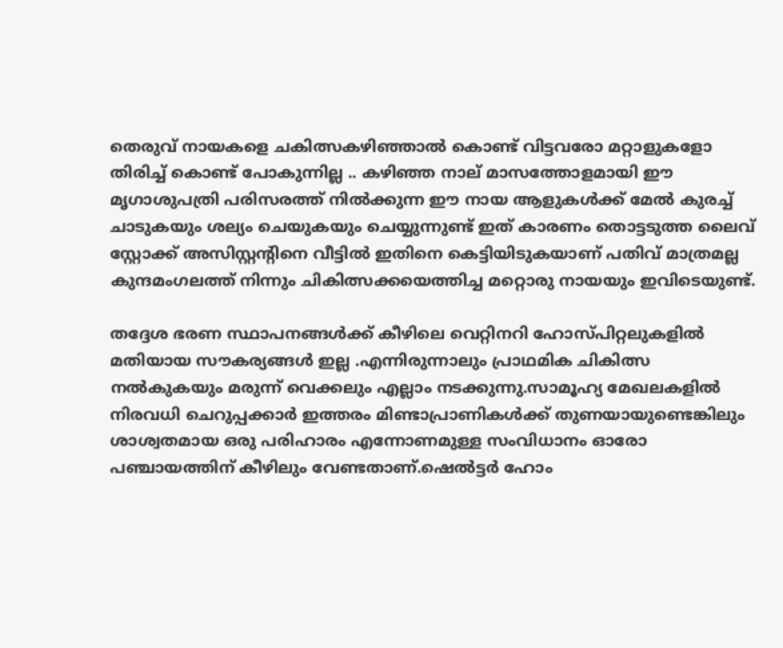തെരുവ് നായകളെ ചകിത്സകഴിഞ്ഞാൽ കൊണ്ട് വിട്ടവരോ മറ്റാളുകളോ തിരിച്ച് കൊണ്ട് പോകുന്നില്ല .. കഴിഞ്ഞ നാല് മാസത്തോളമായി ഈ മൃഗാശുപത്രി പരിസരത്ത് നിൽക്കുന്ന ഈ നായ ആളുകൾക്ക് മേൽ കുരച്ച് ചാടുകയും ശല്യം ചെയുകയും ചെയ്യുന്നുണ്ട് ഇത് കാരണം തൊട്ടടുത്ത ലൈവ് സ്റ്റോക്ക്‌ അസിസ്റ്റന്റിനെ വീട്ടിൽ ഇതിനെ കെട്ടിയിടുകയാണ് പതിവ് മാത്രമല്ല കുന്ദമംഗലത്ത് നിന്നും ചികിത്സക്കയെത്തിച്ച മറ്റൊരു നായയും ഇവിടെയുണ്ട്.

തദ്ദേശ ഭരണ സ്ഥാപനങ്ങൾക്ക് കീഴിലെ വെറ്റിനറി ഹോസ്പിറ്റലുകളിൽ മതിയായ സൗകര്യങ്ങൾ ഇല്ല .എന്നിരുന്നാലും പ്രാഥമിക ചികിത്സ നൽകുകയും മരുന്ന് വെക്കലും എല്ലാം നടക്കുന്നു.സാമൂഹ്യ മേഖലകളിൽ നിരവധി ചെറുപ്പക്കാർ ഇത്തരം മിണ്ടാപ്രാണികൾക്ക് തുണയായുണ്ടെങ്കിലും ശാശ്വതമായ ഒരു പരിഹാരം എന്നോണമുള്ള സംവിധാനം ഓരോ പഞ്ചായത്തിന് കീഴിലും വേണ്ടതാണ്.ഷെൽട്ടർ ഹോം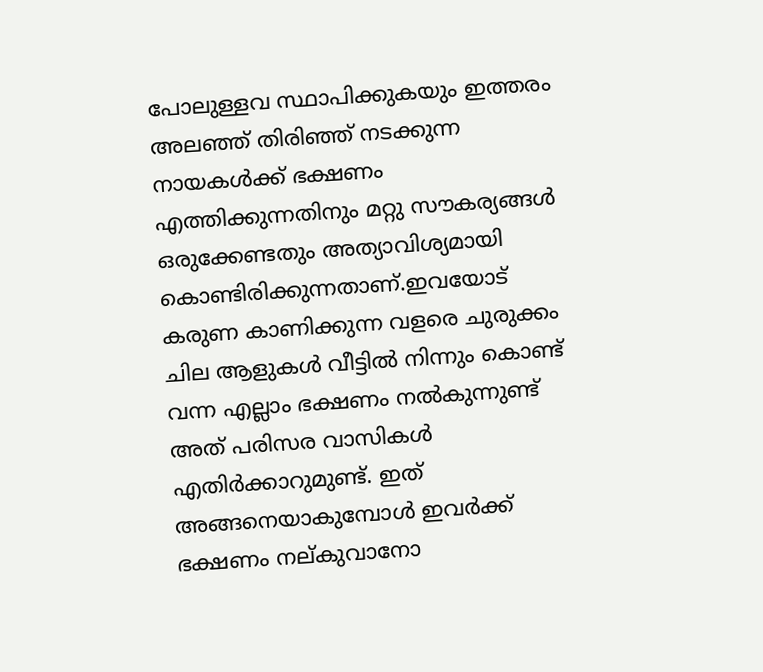പോലുള്ളവ സ്ഥാപിക്കുകയും ഇത്തരം അലഞ്ഞ് തിരിഞ്ഞ് നടക്കുന്ന നായകൾക്ക് ഭക്ഷണം എത്തിക്കുന്നതിനും മറ്റു സൗകര്യങ്ങൾ ഒരുക്കേണ്ടതും അത്യാവിശ്യമായി കൊണ്ടിരിക്കുന്നതാണ്.ഇവയോട് കരുണ കാണിക്കുന്ന വളരെ ചുരുക്കം ചില ആളുകൾ വീട്ടിൽ നിന്നും കൊണ്ട് വന്ന എല്ലാം ഭക്ഷണം നൽകുന്നുണ്ട് അത് പരിസര വാസികൾ എതിർക്കാറുമുണ്ട്. ഇത് അങ്ങനെയാകുമ്പോൾ ഇവർക്ക് ഭക്ഷണം നല്കുവാനോ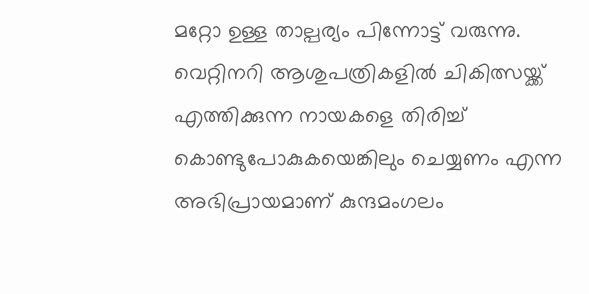മറ്റോ ഉള്ള താല്പര്യം പിന്നോട്ട് വരുന്നു.
വെറ്റിനറി ആശുപത്രികളിൽ ചികിത്സയ്ക്ക് എത്തിക്കുന്ന നായകളെ തിരിച്ച് കൊണ്ടുപോകുകയെങ്കിലും ചെയ്യണം എന്ന അഭിപ്രായമാണ് കുന്ദമംഗലം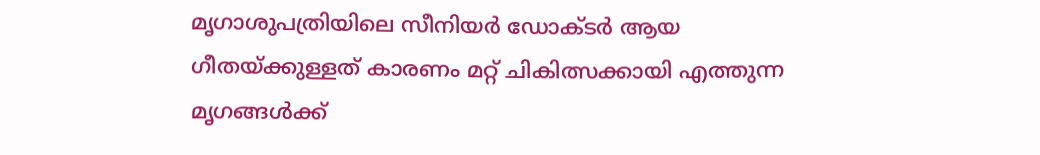മൃഗാശുപത്രിയിലെ സീനിയർ ഡോക്ടർ ആയ ഗീതയ്ക്കുള്ളത് കാരണം മറ്റ് ചികിത്സക്കായി എത്തുന്ന മൃഗങ്ങൾക്ക്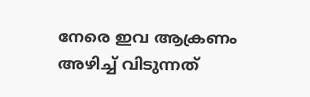നേരെ ഇവ ആക്രണം അഴിച്ച് വിടുന്നത്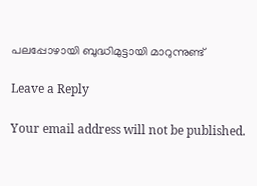പലപ്പോഴായി ബുദ്ധിമുട്ടായി മാറുന്നുണ്ട്

Leave a Reply

Your email address will not be published.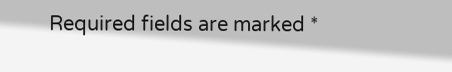Required fields are marked *